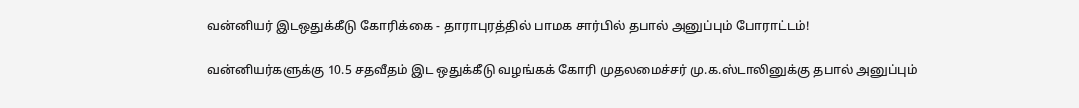வன்னியர் இடஒதுக்கீடு கோரிக்கை - தாராபுரத்தில் பாமக சார்பில் தபால் அனுப்பும் போராட்டம்!

வன்னியர்களுக்கு 10.5 சதவீதம் இட ஒதுக்கீடு வழங்கக் கோரி முதலமைச்சர் மு.க.ஸ்டாலினுக்கு தபால் அனுப்பும்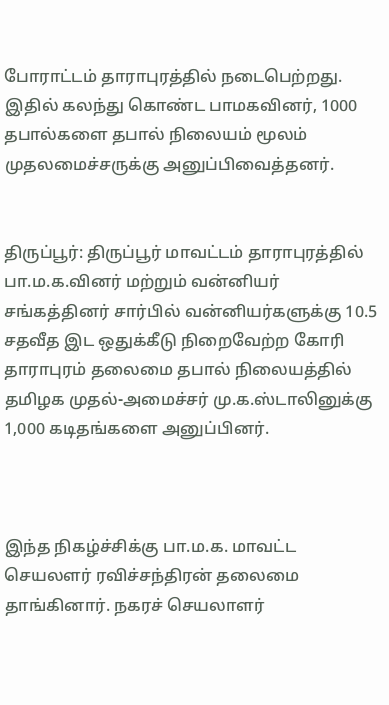போராட்டம் தாராபுரத்தில் நடைபெற்றது. இதில் கலந்து கொண்ட பாமகவினர், 1000 தபால்களை தபால் நிலையம் மூலம் முதலமைச்சருக்கு அனுப்பிவைத்தனர்.


திருப்பூர்: திருப்பூர் மாவட்டம் தாராபுரத்தில் பா.ம.க.வினர் மற்றும் வன்னியர் சங்கத்தினர் சார்பில் வன்னியர்களுக்கு 10.5 சதவீத இட ஒதுக்கீடு நிறைவேற்ற கோரி தாராபுரம் தலைமை தபால் நிலையத்தில் தமிழக முதல்-அமைச்சர் மு.க.ஸ்டாலினுக்கு 1,000 கடிதங்களை அனுப்பினர்.



இந்த நிகழ்ச்சிக்கு பா.ம.க. மாவட்ட செயலளர் ரவிச்சந்திரன் தலைமை தாங்கினார். நகரச் செயலாளர்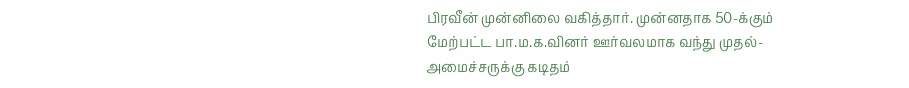பிரவீன் முன்னிலை வகித்தார். முன்னதாக 50-க்கும் மேற்பட்ட பா.ம.க.வினர் ஊர்வலமாக வந்து முதல்-அமைச்சருக்கு கடிதம்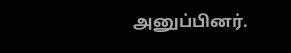அனுப்பினர்.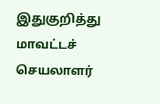இதுகுறித்து மாவட்டச் செயலாளர்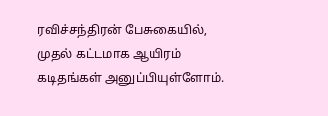ரவிச்சந்திரன் பேசுகையில், முதல் கட்டமாக ஆயிரம் கடிதங்கள் அனுப்பியுள்ளோம்.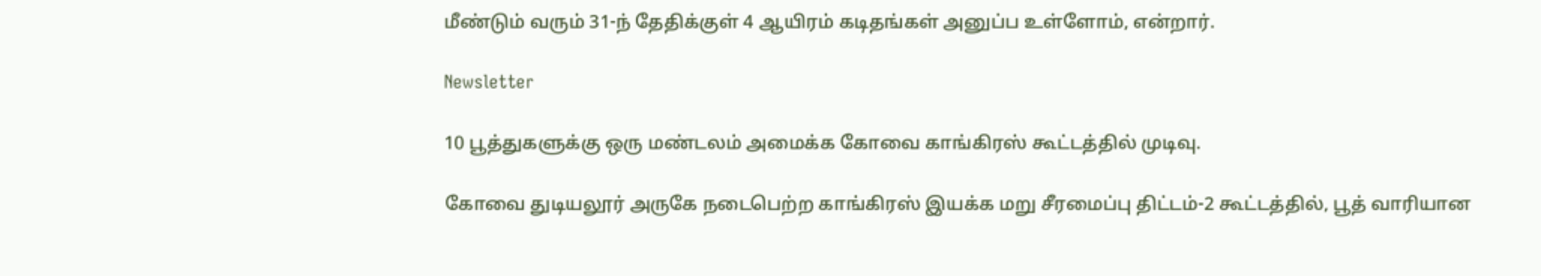மீண்டும் வரும் 31-ந் தேதிக்குள் 4 ஆயிரம் கடிதங்கள் அனுப்ப உள்ளோம், என்றார்.

Newsletter

10 பூத்துகளுக்கு ஒரு மண்டலம் அமைக்க கோவை காங்கிரஸ் கூட்டத்தில் முடிவு.

கோவை துடியலூர் அருகே நடைபெற்ற காங்கிரஸ் இயக்க மறு சீரமைப்பு திட்டம்-2 கூட்டத்தில், பூத் வாரியான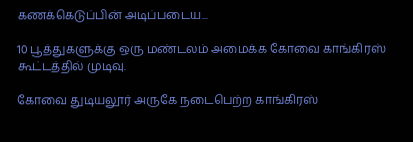கணக்கெடுப்பின் அடிப்படைய...

10 பூத்துகளுக்கு ஒரு மண்டலம் அமைக்க கோவை காங்கிரஸ் கூட்டத்தில் முடிவு.

கோவை துடியலூர் அருகே நடைபெற்ற காங்கிரஸ்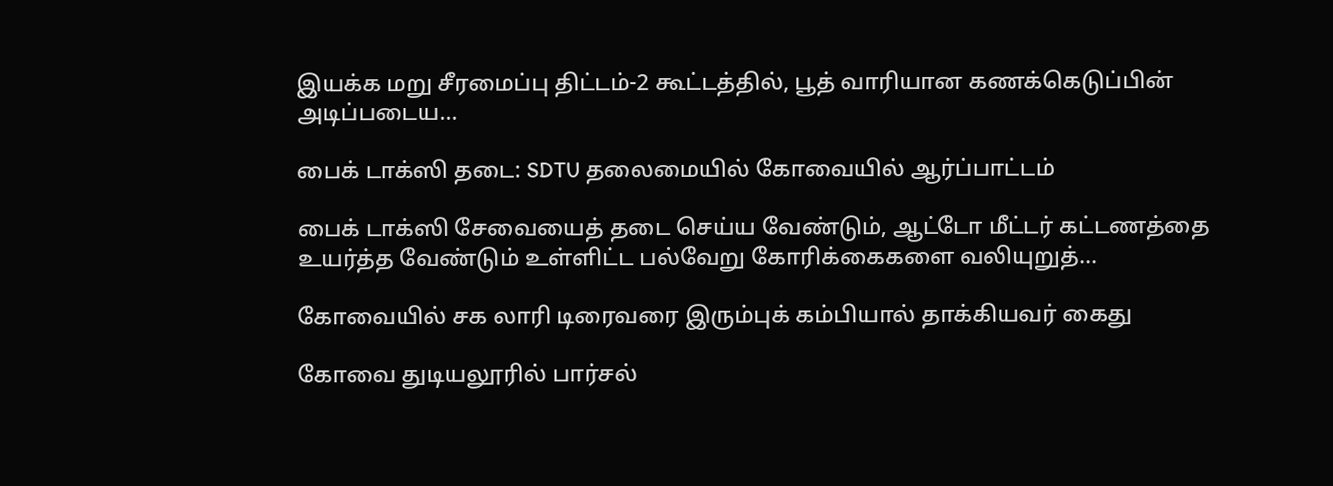இயக்க மறு சீரமைப்பு திட்டம்-2 கூட்டத்தில், பூத் வாரியான கணக்கெடுப்பின் அடிப்படைய...

பைக் டாக்ஸி தடை: SDTU தலைமையில் கோவையில் ஆர்ப்பாட்டம்

பைக் டாக்ஸி சேவையைத் தடை செய்ய வேண்டும், ஆட்டோ மீட்டர் கட்டணத்தை உயர்த்த வேண்டும் உள்ளிட்ட பல்வேறு கோரிக்கைகளை வலியுறுத்...

கோவையில் சக லாரி டிரைவரை இரும்புக் கம்பியால் தாக்கியவர் கைது

கோவை துடியலூரில் பார்சல்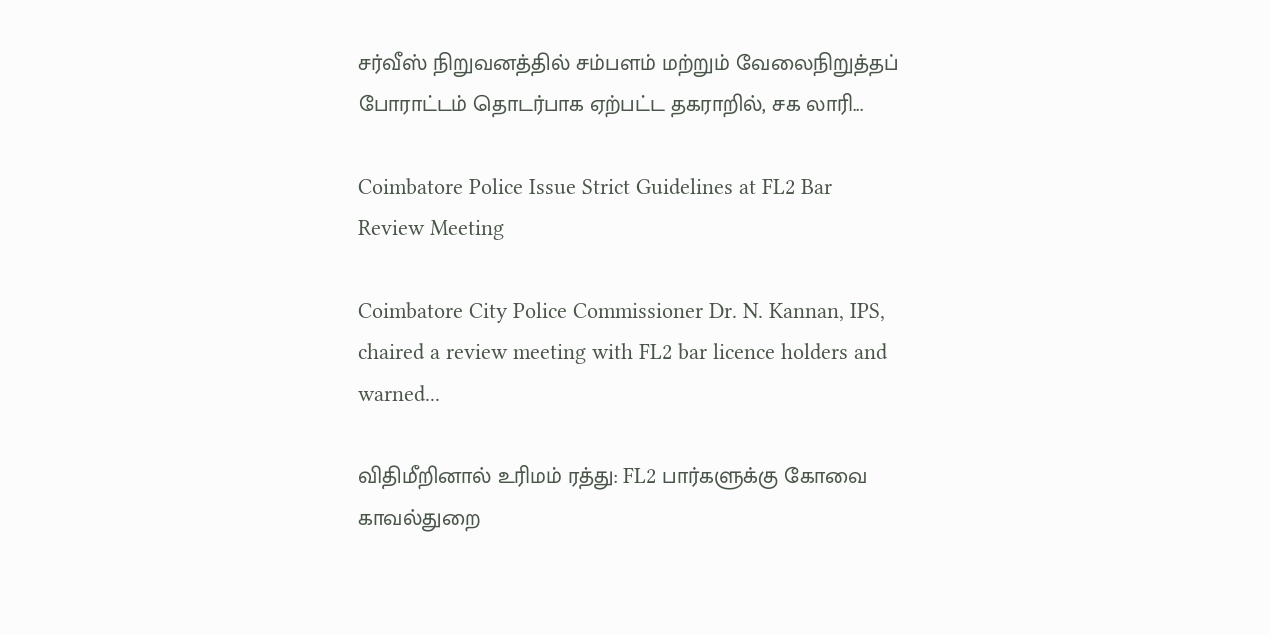சர்வீஸ் நிறுவனத்தில் சம்பளம் மற்றும் வேலைநிறுத்தப் போராட்டம் தொடர்பாக ஏற்பட்ட தகராறில், சக லாரி...

Coimbatore Police Issue Strict Guidelines at FL2 Bar Review Meeting

Coimbatore City Police Commissioner Dr. N. Kannan, IPS, chaired a review meeting with FL2 bar licence holders and warned...

விதிமீறினால் உரிமம் ரத்து: FL2 பார்களுக்கு கோவை காவல்துறை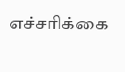எச்சரிக்கை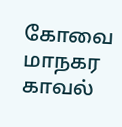கோவை மாநகர காவல்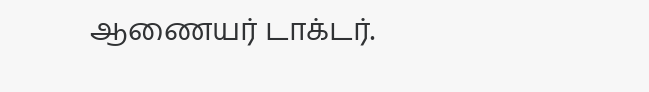ஆணையர் டாக்டர்.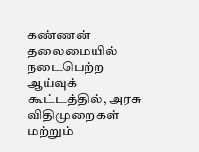கண்ணன் தலைமையில் நடைபெற்ற ஆய்வுக் கூட்டத்தில், அரசு விதிமுறைகள் மற்றும்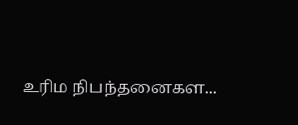உரிம நிபந்தனைகள...